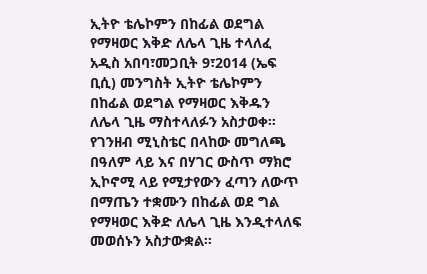ኢትዮ ቴሌኮምን በከፊል ወደግል የማዛወር እቅድ ለሌላ ጊዜ ተላለፈ
አዲስ አበባ፣መጋቢት 9፣2014 (ኤፍ ቢሲ) መንግስት ኢትዮ ቴሌኮምን በከፊል ወደግል የማዛወር እቅዱን ለሌላ ጊዜ ማስተላለፉን አስታወቀ፡፡የገንዘብ ሚኒስቴር በላከው መግለጫ በዓለም ላይ እና በሃገር ውስጥ ማክሮ ኢኮኖሚ ላይ የሚታየውን ፈጣን ለውጥ በማጤን ተቋሙን በከፊል ወደ ግል የማዛወር እቅድ ለሌላ ጊዜ እንዲተላለፍ መወሰኑን አስታውቋል።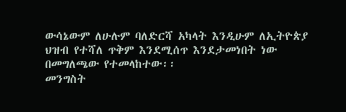ውሳኔውም ለሁሉም ባለድርሻ አካላት እንዲሁም ለኢትዮጵያ ህዝብ የተሻለ ጥቅም እንደሚሰጥ እንደታመነበት ነው በመግለጫው የተመላከተው፡፡
መንግስት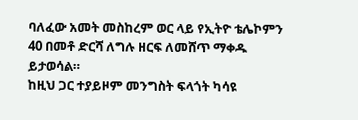ባለፈው አመት መስከረም ወር ላይ የኢትዮ ቴሌኮምን 40 በመቶ ድርሻ ለግሉ ዘርፍ ለመሸጥ ማቀዱ ይታወሳል።
ከዚህ ጋር ተያይዞም መንግስት ፍላጎት ካሳዩ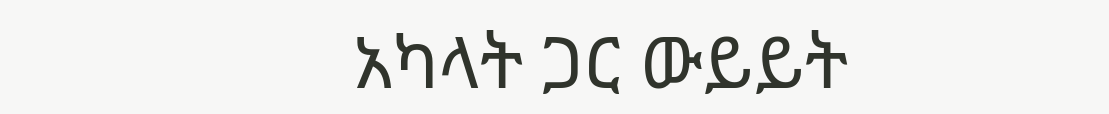አካላት ጋር ውይይት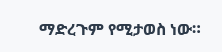ማድረጉም የሚታወስ ነው።